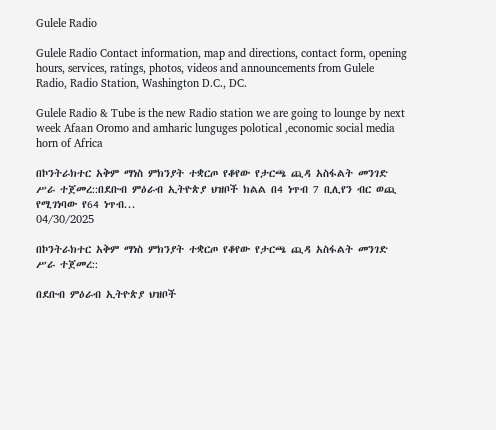Gulele Radio

Gulele Radio Contact information, map and directions, contact form, opening hours, services, ratings, photos, videos and announcements from Gulele Radio, Radio Station, Washington D.C., DC.

Gulele Radio & Tube is the new Radio station we are going to lounge by next week Afaan Oromo and amharic lunguges polotical ,economic social media horn of Africa

በኮንትራክተር አቅም ማነስ ምክንያት ተቋርጦ የቆየው የታርጫ ጪዳ አስፋልት መንገድ ሥራ ተጀመረ::በደቡብ ምዕራብ ኢትዮጵያ ህዝቦች ክልል በ4 ነጥብ 7 ቢሊየን ብር ወጪ የሚገነባው የ64 ነጥብ...
04/30/2025

በኮንትራክተር አቅም ማነስ ምክንያት ተቋርጦ የቆየው የታርጫ ጪዳ አስፋልት መንገድ ሥራ ተጀመረ::

በደቡብ ምዕራብ ኢትዮጵያ ህዝቦች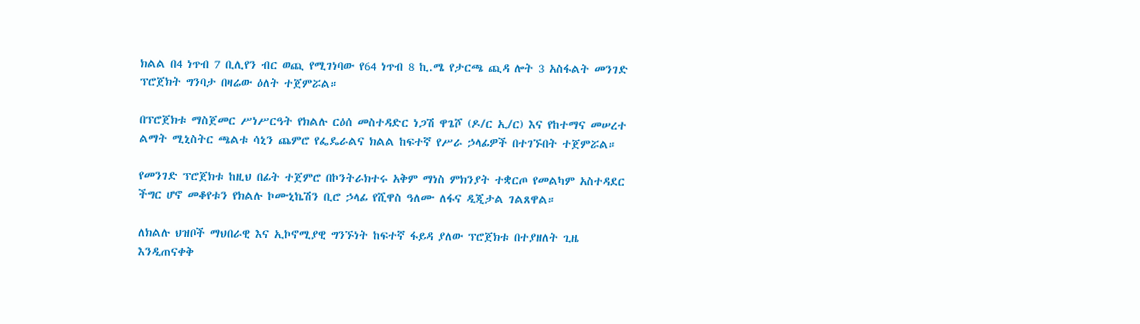ክልል በ4 ነጥብ 7 ቢሊየን ብር ወጪ የሚገነባው የ64 ነጥብ 8 ኪ.ሜ የታርጫ ጪዳ ሎት 3 አስፋልት መንገድ ፕሮጀክት ግንባታ በዛሬው ዕለት ተጀምሯል።

በፕሮጀክቱ ማስጀመር ሥነሥርዓት የክልሉ ርዕሰ መስተዳድር ነጋሽ ዋጌሾ (ዶ/ር ኢ/ር) እና የከተማና መሠረተ ልማት ሚኒስትር ጫልቱ ሳኒን ጨምሮ የፌዴራልና ክልል ከፍተኛ የሥራ ኃላፊዎች በተገኙበት ተጀምሯል።

የመንገድ ፕሮጀክቱ ከዚህ በፊት ተጀምሮ በኮንትራክተሩ አቅም ማነስ ምክንያት ተቋርጦ የመልካም አስተዳደር ችግር ሆኖ መቆየቱን የክልሉ ኮሙኒኬሽን ቢሮ ኃላፊ የሺዋስ ዓለሙ ለፋና ዲጂታል ገልጸዋል።

ለክልሉ ህዝቦች ማህበራዊ እና ኢኮኖሚያዊ ግንኙነት ከፍተኛ ፋይዳ ያለው ፕሮጀክቱ በተያዘለት ጊዜ እንዲጠናቀቅ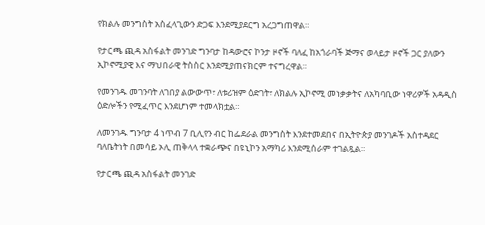የክልሉ መንግስት አስፈላጊውን ድጋፍ እንደሚያደርግ አረጋግጠዋል።

የታርጫ ጪዳ አስፋልት መንገድ ግንባታ ከዳውሮና ኮንታ ዞኖች ባለፈ ከአጎራባች ጅማና ወላይታ ዞኖች ጋር ያለውን ኢኮኖሚያዊ እና ማህበራዊ ትስስር እንደሚያጠናክርም ተናግረዋል።

የመንገዱ መገንባት ለገበያ ልውውጥ፣ ለቱሪዝም ዕድገት፣ ለክልሉ ኢኮኖሚ መነቃቃትና ለአካባቢው ነዋሪዎች አዳዲስ ዕድሎችን የሚፈጥር እንደሆነም ተመላክቷል።

ለመንገዱ ግንባታ 4 ነጥብ 7 ቢሊየን ብር ከፌደራል መንግስት እንደተመደበና በኢትዮጵያ መንገዶች አስተዳደር ባለቤትነት በመሳይ ኦሊ ጠቅላላ ተቋራጭና በዩኒኮን አማካሪ እንደሚሰራም ተገልጿል።

የታርጫ ጪዳ አስፋልት መንገድ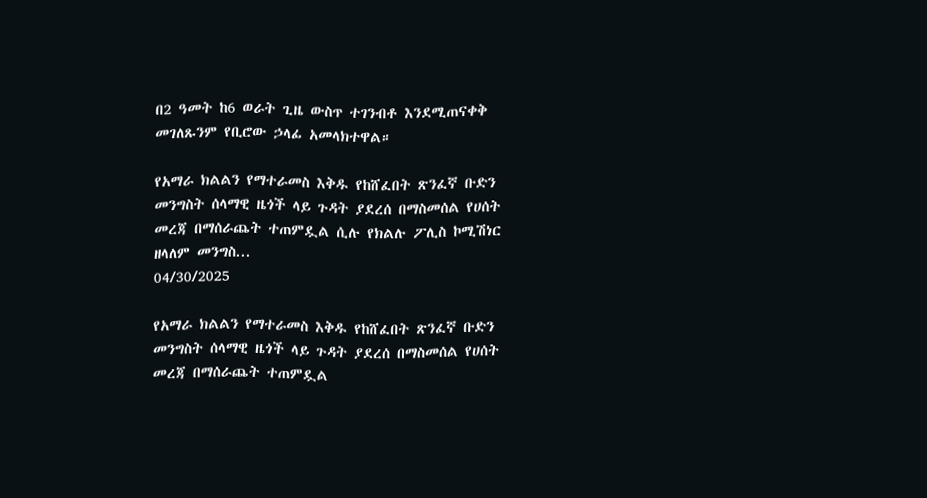በ2 ዓመት ከ6 ወራት ጊዜ ውስጥ ተገንብቶ እንደሚጠናቀቅ መገለጹንም የቢሮው ኃላፊ አመላክተዋል።

የአማራ ክልልን የማተራመስ እቅዱ የከሸፈበት ጽንፈኛ ቡድን መንግስት ሰላማዊ ዜጎች ላይ ጉዳት ያደረሰ በማስመሰል የሀሰት መረጃ በማሰራጨት ተጠምዷል ሲሉ የክልሉ ፖሊስ ኮሚሽነር ዘላለም መንግስ...
04/30/2025

የአማራ ክልልን የማተራመስ እቅዱ የከሸፈበት ጽንፈኛ ቡድን መንግስት ሰላማዊ ዜጎች ላይ ጉዳት ያደረሰ በማስመሰል የሀሰት መረጃ በማሰራጨት ተጠምዷል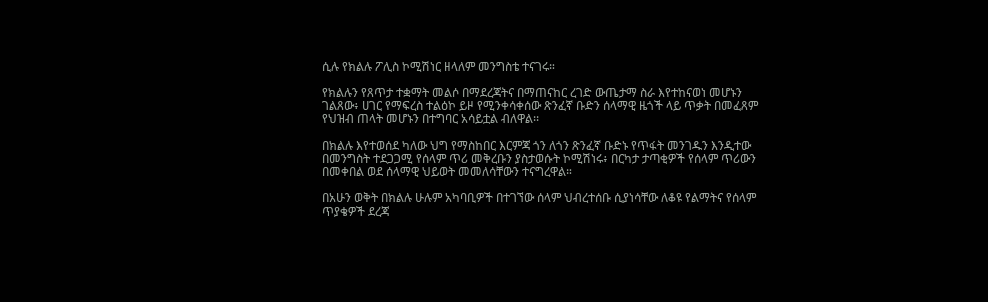ሲሉ የክልሉ ፖሊስ ኮሚሽነር ዘላለም መንግስቴ ተናገሩ።

የክልሉን የጸጥታ ተቋማት መልሶ በማደረጃትና በማጠናከር ረገድ ውጤታማ ስራ እየተከናወነ መሆኑን ገልጸው፥ ሀገር የማፍረስ ተልዕኮ ይዞ የሚንቀሳቀሰው ጽንፈኛ ቡድን ሰላማዊ ዜጎች ላይ ጥቃት በመፈጸም የህዝብ ጠላት መሆኑን በተግባር አሳይቷል ብለዋል፡፡

በክልሉ እየተወሰደ ካለው ህግ የማስከበር እርምጃ ጎን ለጎን ጽንፈኛ ቡድኑ የጥፋት መንገዱን እንዲተው በመንግስት ተደጋጋሚ የሰላም ጥሪ መቅረቡን ያስታወሱት ኮሚሽነሩ፥ በርካታ ታጣቂዎች የሰላም ጥሪውን በመቀበል ወደ ሰላማዊ ህይወት መመለሳቸውን ተናግረዋል።

በአሁን ወቅት በክልሉ ሁሉም አካባቢዎች በተገኘው ሰላም ህብረተሰቡ ሲያነሳቸው ለቆዩ የልማትና የሰላም ጥያቄዎች ደረጃ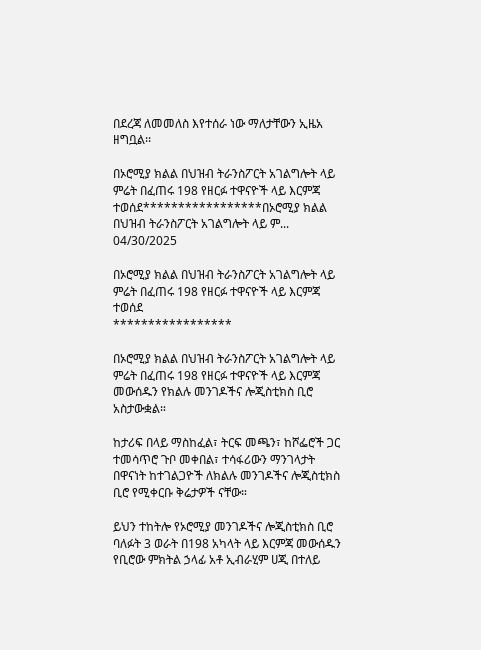በደረጃ ለመመለስ እየተሰራ ነው ማለታቸውን ኢዜአ ዘግቧል፡፡

በኦሮሚያ ክልል በህዝብ ትራንስፖርት አገልግሎት ላይ ምሬት በፈጠሩ 198 የዘርፉ ተዋናዮች ላይ እርምጃ ተወሰደ*****************በኦሮሚያ ክልል በህዝብ ትራንስፖርት አገልግሎት ላይ ም...
04/30/2025

በኦሮሚያ ክልል በህዝብ ትራንስፖርት አገልግሎት ላይ ምሬት በፈጠሩ 198 የዘርፉ ተዋናዮች ላይ እርምጃ ተወሰደ
*****************

በኦሮሚያ ክልል በህዝብ ትራንስፖርት አገልግሎት ላይ ምሬት በፈጠሩ 198 የዘርፉ ተዋናዮች ላይ እርምጃ መውሰዱን የክልሉ መንገዶችና ሎጂስቲክስ ቢሮ አስታውቋል።

ከታሪፍ በላይ ማስከፈል፣ ትርፍ መጫን፣ ከሾፌሮች ጋር ተመሳጥሮ ጉቦ መቀበል፣ ተሳፋሪውን ማንገላታት በዋናነት ከተገልጋዮች ለክልሉ መንገዶችና ሎጂስቲክስ ቢሮ የሚቀርቡ ቅሬታዎች ናቸው።

ይህን ተከትሎ የኦሮሚያ መንገዶችና ሎጂስቲክስ ቢሮ ባለፉት 3 ወራት በ198 አካላት ላይ እርምጃ መውሰዱን የቢሮው ምክትል ኃላፊ አቶ ኢብራሂም ሀጂ በተለይ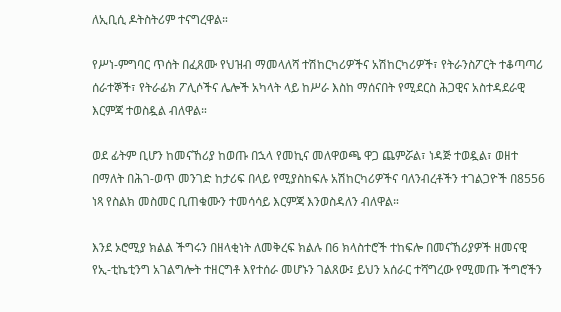ለኢቢሲ ዶትስትሪም ተናግረዋል።

የሥነ-ምግባር ጥሰት በፈጸሙ የህዝብ ማመላለሻ ተሽከርካሪዎችና አሽከርካሪዎች፣ የትራንስፖርት ተቆጣጣሪ ሰራተኞች፣ የትራፊክ ፖሊሶችና ሌሎች አካላት ላይ ከሥራ እስከ ማሰናበት የሚደርስ ሕጋዊና አስተዳደራዊ እርምጃ ተወስዷል ብለዋል።

ወደ ፊትም ቢሆን ከመናኸሪያ ከወጡ በኋላ የመኪና መለዋወጫ ዋጋ ጨምሯል፣ ነዳጅ ተወዷል፣ ወዘተ በማለት በሕገ-ወጥ መንገድ ከታሪፍ በላይ የሚያስከፍሉ አሽከርካሪዎችና ባለንብረቶችን ተገልጋዮች በ8556 ነጻ የስልክ መስመር ቢጠቁሙን ተመሳሳይ እርምጃ እንወስዳለን ብለዋል።

እንደ ኦሮሚያ ክልል ችግሩን በዘላቂነት ለመቅረፍ ክልሉ በ6 ክላስተሮች ተከፍሎ በመናኸሪያዎች ዘመናዊ የኢ-ቲኬቲንግ አገልግሎት ተዘርግቶ እየተሰራ መሆኑን ገልጸው፤ ይህን አሰራር ተሻግረው የሚመጡ ችግሮችን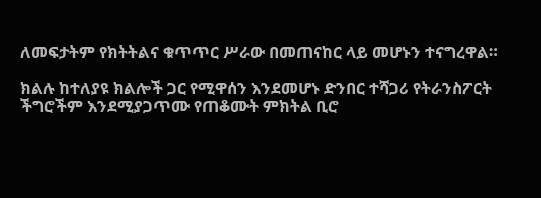ለመፍታትም የክትትልና ቁጥጥር ሥራው በመጠናከር ላይ መሆኑን ተናግረዋል።

ክልሉ ከተለያዩ ክልሎች ጋር የሚዋሰን እንደመሆኑ ድንበር ተሻጋሪ የትራንስፖርት ችግሮችም እንደሚያጋጥሙ የጠቆሙት ምክትል ቢሮ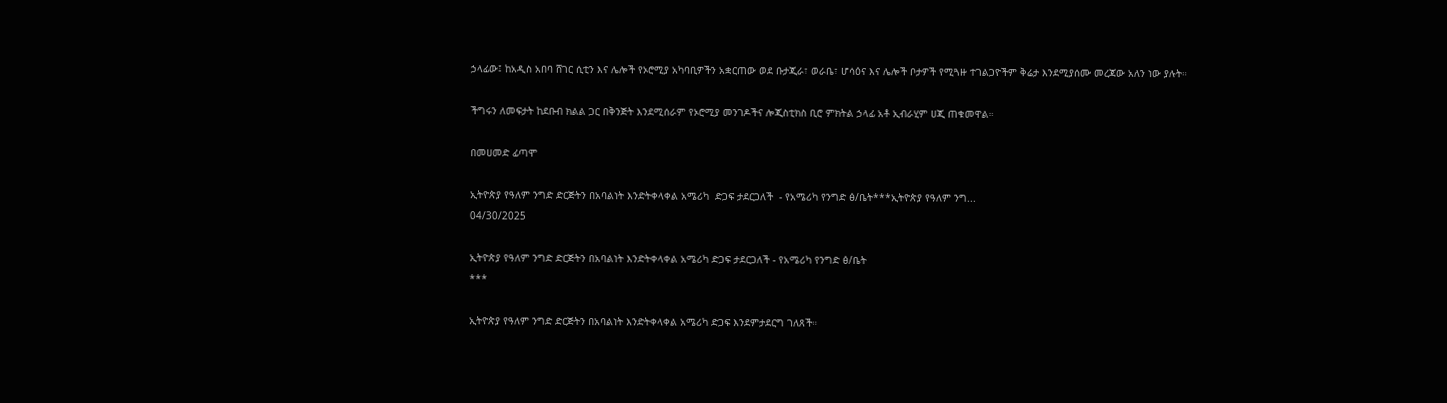ኃላፊው፤ ከአዲስ አበባ ሸገር ሲቲን እና ሌሎች የኦሮሚያ አካባቢዎችን አቋርጠው ወደ ቡታጂራ፣ ወራቤ፣ ሆሳዕና እና ሌሎች ቦታዎች የሚጓዙ ተገልጋዮችም ቅሬታ እንደሚያሰሙ መረጃው አለን ነው ያሉት።

ችግሩን ለመፍታት ከደቡብ ክልል ጋር በቅንጅት እንደሚሰራም የኦሮሚያ መንገዶችና ሎጂስቲክስ ቢሮ ምክትል ኃላፊ አቶ ኢብራሂም ሀጂ ጠቁመዋል።

በመሀመድ ፊጣሞ

ኢትዮጵያ የዓለም ንግድ ድርጅትን በአባልነት እንድትቀላቀል አሜሪካ  ድጋፍ ታደርጋለች  - የአሜሪካ የንግድ ፅ/ቤት***ኢትዮጵያ የዓለም ንግ...
04/30/2025

ኢትዮጵያ የዓለም ንግድ ድርጅትን በአባልነት እንድትቀላቀል አሜሪካ ድጋፍ ታደርጋለች - የአሜሪካ የንግድ ፅ/ቤት
***

ኢትዮጵያ የዓለም ንግድ ድርጅትን በአባልነት እንድትቀላቀል አሜሪካ ድጋፍ እንደምታደርግ ገለጸች።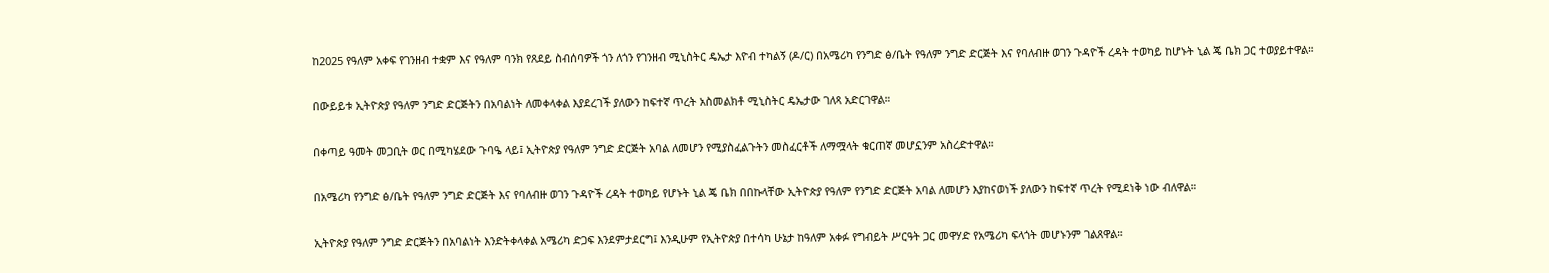ከ2025 የዓለም አቀፍ የገንዘብ ተቋም እና የዓለም ባንክ የጸደይ ስብሰባዎች ጎን ለጎን የገንዘብ ሚኒስትር ዴኤታ እዮብ ተካልኝ (ዶ/ር) በአሜሪካ የንግድ ፅ/ቤት የዓለም ንግድ ድርጅት እና የባለብዙ ወገን ጉዳዮች ረዳት ተወካይ ከሆኑት ኒል ጄ ቤክ ጋር ተወያይተዋል።

በውይይቱ ኢትዮጵያ የዓለም ንግድ ድርጅትን በአባልነት ለመቀላቀል እያደረገች ያለውን ከፍተኛ ጥረት አስመልክቶ ሚኒስትር ዴኤታው ገለጻ አድርገዋል።

በቀጣይ ዓመት መጋቢት ወር በሚካሄደው ጉባዔ ላይ፤ ኢትዮጵያ የዓለም ንግድ ድርጅት አባል ለመሆን የሚያስፈልጉትን መስፈርቶች ለማሟላት ቁርጠኛ መሆኗንም አስረድተዋል።

በአሜሪካ የንግድ ፅ/ቤት የዓለም ንግድ ድርጅት እና የባለብዙ ወገን ጉዳዮች ረዳት ተወካይ የሆኑት ኒል ጄ ቤክ በበኩላቸው ኢትዮጵያ የዓለም የንግድ ድርጅት አባል ለመሆን እያከናወነች ያለውን ከፍተኛ ጥረት የሚደነቅ ነው ብለዋል።

ኢትዮጵያ የዓለም ንግድ ድርጅትን በአባልነት እንድትቀላቀል አሜሪካ ድጋፍ እንደምታደርግ፤ እንዲሁም የኢትዮጵያ በተሳካ ሁኔታ ከዓለም አቀፉ የግብይት ሥርዓት ጋር መዋሃድ የአሜሪካ ፍላጎት መሆኑንም ገልጸዋል።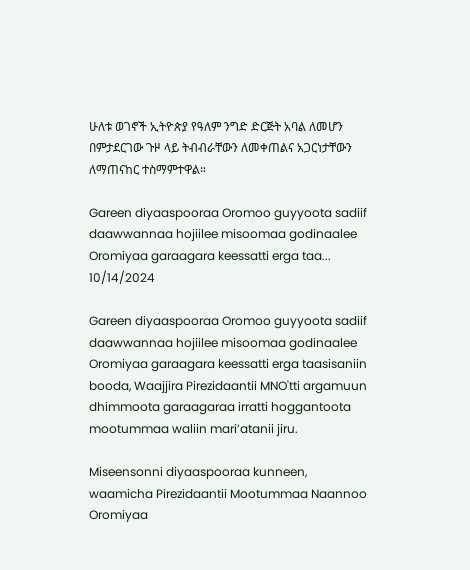ሁለቱ ወገኖች ኢትዮጵያ የዓለም ንግድ ድርጅት አባል ለመሆን በምታደርገው ጉዞ ላይ ትብብራቸውን ለመቀጠልና አጋርነታቸውን ለማጠናከር ተስማምተዋል።

Gareen diyaaspooraa Oromoo guyyoota sadiif daawwannaa hojiilee misoomaa godinaalee Oromiyaa garaagara keessatti erga taa...
10/14/2024

Gareen diyaaspooraa Oromoo guyyoota sadiif daawwannaa hojiilee misoomaa godinaalee Oromiyaa garaagara keessatti erga taasisaniin booda, Waajjira Pirezidaantii MNO'tti argamuun dhimmoota garaagaraa irratti hoggantoota mootummaa waliin mari’atanii jiru.

Miseensonni diyaaspooraa kunneen, waamicha Pirezidaantii Mootummaa Naannoo Oromiyaa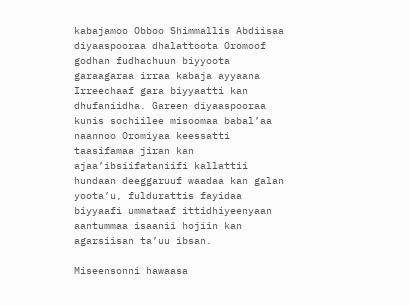kabajamoo Obboo Shimmallis Abdiisaa diyaaspooraa dhalattoota Oromoof godhan fudhachuun biyyoota garaagaraa irraa kabaja ayyaana Irreechaaf gara biyyaatti kan dhufaniidha. Gareen diyaaspooraa kunis sochiilee misoomaa babal’aa naannoo Oromiyaa keessatti taasifamaa jiran kan ajaa’ibsiifataniifi kallattii hundaan deeggaruuf waadaa kan galan yoota’u, fuldurattis fayidaa biyyaafi ummataaf ittidhiyeenyaan aantummaa isaanii hojiin kan agarsiisan ta’uu ibsan.

Miseensonni hawaasa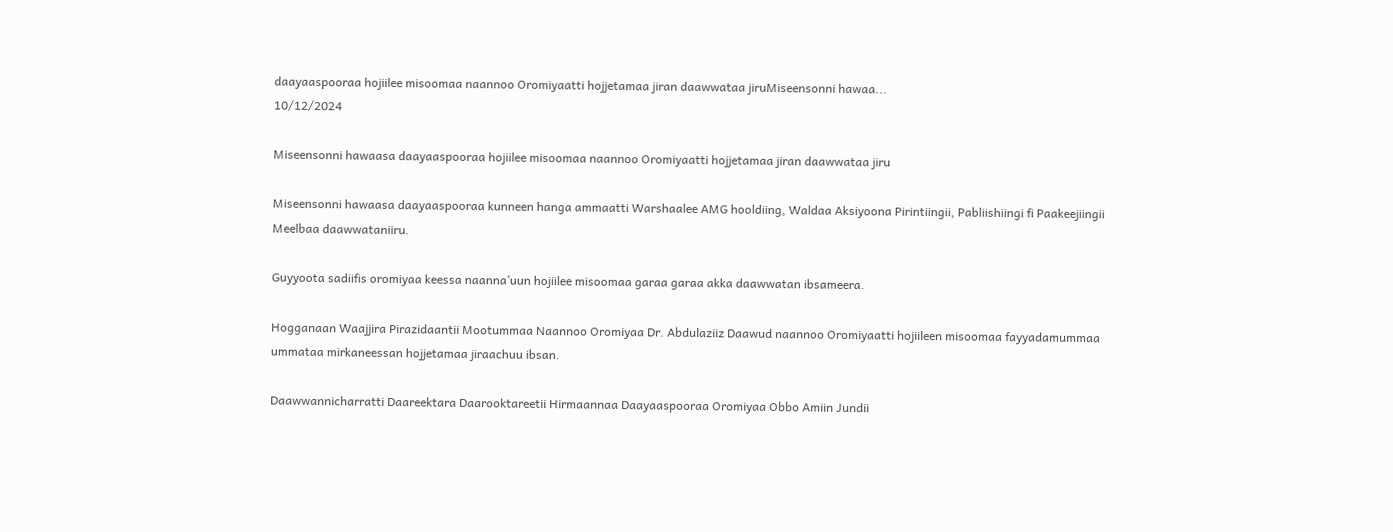daayaaspooraa hojiilee misoomaa naannoo Oromiyaatti hojjetamaa jiran daawwataa jiruMiseensonni hawaa...
10/12/2024

Miseensonni hawaasa daayaaspooraa hojiilee misoomaa naannoo Oromiyaatti hojjetamaa jiran daawwataa jiru

Miseensonni hawaasa daayaaspooraa kunneen hanga ammaatti Warshaalee AMG hooldiing, Waldaa Aksiyoona Pirintiingii, Pabliishiingi fi Paakeejiingii Meelbaa daawwataniiru.

Guyyoota sadiifis oromiyaa keessa naanna’uun hojiilee misoomaa garaa garaa akka daawwatan ibsameera.

Hogganaan Waajjira Pirazidaantii Mootummaa Naannoo Oromiyaa Dr. Abdulaziiz Daawud naannoo Oromiyaatti hojiileen misoomaa fayyadamummaa ummataa mirkaneessan hojjetamaa jiraachuu ibsan.

Daawwannicharratti Daareektara Daarooktareetii Hirmaannaa Daayaaspooraa Oromiyaa Obbo Amiin Jundii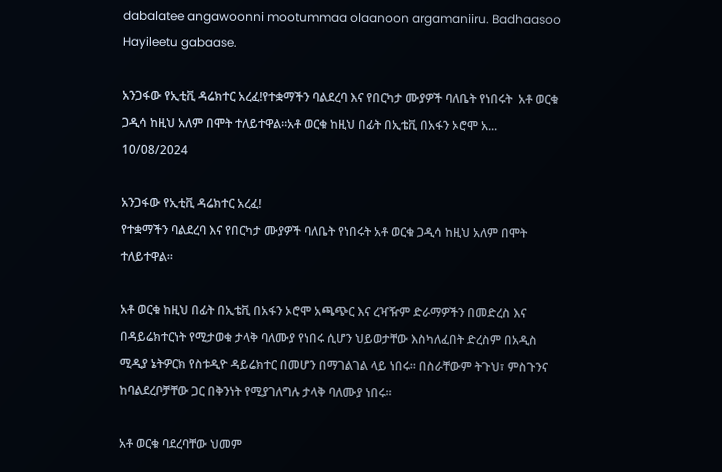dabalatee angawoonni mootummaa olaanoon argamaniiru. Badhaasoo Hayileetu gabaase.

አንጋፋው የኢቲቪ ዳሬክተር አረፈ!የተቋማችን ባልደረባ እና የበርካታ ሙያዎች ባለቤት የነበሩት  አቶ ወርቁ ጋዲሳ ከዚህ አለም በሞት ተለይተዋል።አቶ ወርቁ ከዚህ በፊት በኢቴቪ በአፋን ኦሮሞ አ...
10/08/2024

አንጋፋው የኢቲቪ ዳሬክተር አረፈ!
የተቋማችን ባልደረባ እና የበርካታ ሙያዎች ባለቤት የነበሩት አቶ ወርቁ ጋዲሳ ከዚህ አለም በሞት ተለይተዋል።

አቶ ወርቁ ከዚህ በፊት በኢቴቪ በአፋን ኦሮሞ አጫጭር እና ረዣዥም ድራማዎችን በመድረስ እና በዳይሬክተርነት የሚታወቁ ታላቅ ባለሙያ የነበሩ ሲሆን ህይወታቸው እስካለፈበት ድረስም በአዲስ ሚዲያ ኔትዎርክ የስቱዲዮ ዳይሬክተር በመሆን በማገልገል ላይ ነበሩ። በስራቸውም ትጉህ፣ ምስጉንና ከባልደረቦቻቸው ጋር በቅንነት የሚያገለግሉ ታላቅ ባለሙያ ነበሩ።

አቶ ወርቁ ባደረባቸው ህመም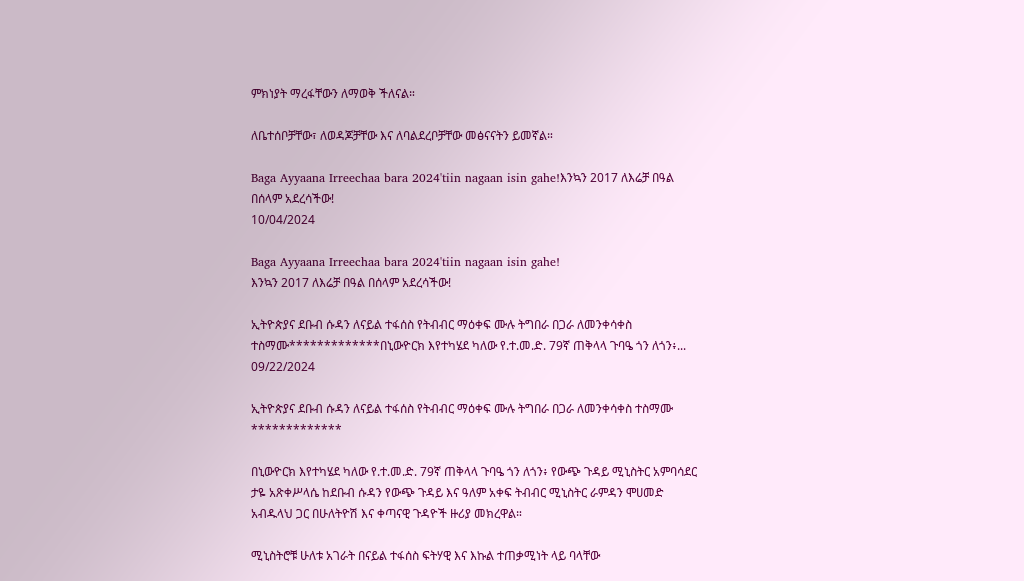ምክነያት ማረፋቸውን ለማወቅ ችለናል።

ለቤተሰቦቻቸው፣ ለወዳጆቻቸው እና ለባልደረቦቻቸው መፅናናትን ይመኛል።

Baga Ayyaana Irreechaa bara 2024'tiin nagaan isin gahe!እንኳን 2017 ለእሬቻ በዓል በሰላም አደረሳችው!
10/04/2024

Baga Ayyaana Irreechaa bara 2024'tiin nagaan isin gahe!
እንኳን 2017 ለእሬቻ በዓል በሰላም አደረሳችው!

ኢትዮጵያና ደቡብ ሱዳን ለናይል ተፋሰስ የትብብር ማዕቀፍ ሙሉ ትግበራ በጋራ ለመንቀሳቀስ ተስማሙ*************በኒውዮርክ እየተካሄደ ካለው የ.ተ.መ.ድ. 79ኛ ጠቅላላ ጉባዔ ጎን ለጎን፥...
09/22/2024

ኢትዮጵያና ደቡብ ሱዳን ለናይል ተፋሰስ የትብብር ማዕቀፍ ሙሉ ትግበራ በጋራ ለመንቀሳቀስ ተስማሙ
*************

በኒውዮርክ እየተካሄደ ካለው የ.ተ.መ.ድ. 79ኛ ጠቅላላ ጉባዔ ጎን ለጎን፥ የውጭ ጉዳይ ሚኒስትር አምባሳደር ታዬ አጽቀሥላሴ ከደቡብ ሱዳን የውጭ ጉዳይ እና ዓለም አቀፍ ትብብር ሚኒስትር ራምዳን ሞሀመድ አብዱላህ ጋር በሁለትዮሽ እና ቀጣናዊ ጉዳዮች ዙሪያ መክረዋል።

ሚኒስትሮቹ ሁለቱ አገራት በናይል ተፋሰስ ፍትሃዊ እና እኩል ተጠቃሚነት ላይ ባላቸው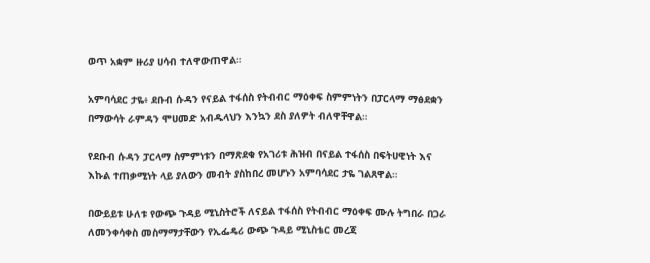ወጥ አቋም ዙሪያ ሀሳብ ተለዋውጠዋል።

አምባሳደር ታዬ፥ ደቡብ ሱዳን የናይል ተፋሰስ የትብብር ማዕቀፍ ስምምነትን በፓርላማ ማፅደቋን በማውሳት ራምዳን ሞሀመድ አብዱላህን እንኳን ደስ ያለዎት ብለዋቸዋል።

የደቡብ ሱዳን ፓርላማ ስምምነቱን በማጽደቁ የአገሪቱ ሕዝብ በናይል ተፋሰስ በፍትሀዊነት እና እኩል ተጠቃሚነት ላይ ያለውን መብት ያስከበረ መሆኑን አምባሳደር ታዬ ገልጸዋል።

በውይይቱ ሁለቱ የውጭ ጉዳይ ሚኒስትሮች ለናይል ተፋሰስ የትብብር ማዕቀፍ ሙሉ ትግበራ በጋራ ለመንቀሳቀስ መስማማታቸውን የኢፌዴሪ ውጭ ጉዳይ ሚኒስቴር መረጃ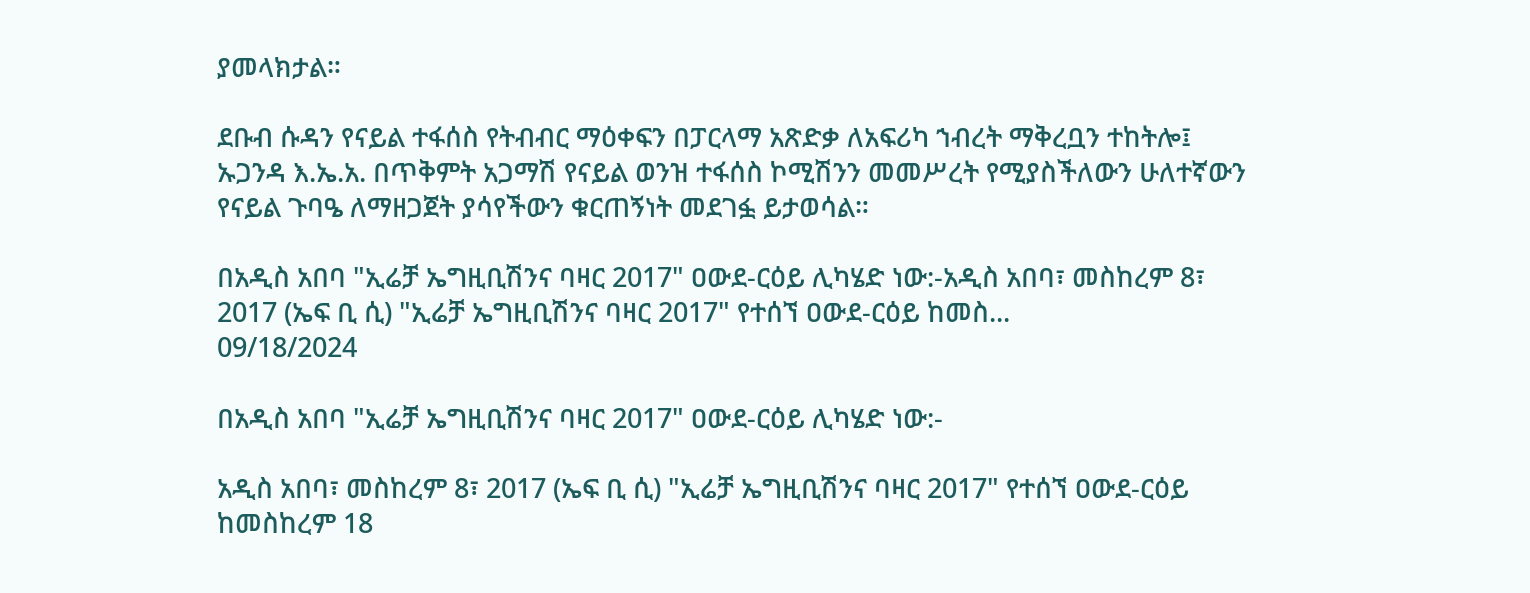ያመላክታል።

ደቡብ ሱዳን የናይል ተፋሰስ የትብብር ማዕቀፍን በፓርላማ አጽድቃ ለአፍሪካ ኀብረት ማቅረቧን ተከትሎ፤ ኡጋንዳ እ.ኤ.አ. በጥቅምት አጋማሽ የናይል ወንዝ ተፋሰስ ኮሚሽንን መመሥረት የሚያስችለውን ሁለተኛውን የናይል ጉባዔ ለማዘጋጀት ያሳየችውን ቁርጠኝነት መደገፏ ይታወሳል።

በአዲስ አበባ "ኢሬቻ ኤግዚቢሽንና ባዛር 2017" ዐውደ-ርዕይ ሊካሄድ ነው:-አዲስ አበባ፣ መስከረም 8፣ 2017 (ኤፍ ቢ ሲ) "ኢሬቻ ኤግዚቢሽንና ባዛር 2017" የተሰኘ ዐውደ-ርዕይ ከመስ...
09/18/2024

በአዲስ አበባ "ኢሬቻ ኤግዚቢሽንና ባዛር 2017" ዐውደ-ርዕይ ሊካሄድ ነው:-

አዲስ አበባ፣ መስከረም 8፣ 2017 (ኤፍ ቢ ሲ) "ኢሬቻ ኤግዚቢሽንና ባዛር 2017" የተሰኘ ዐውደ-ርዕይ ከመስከረም 18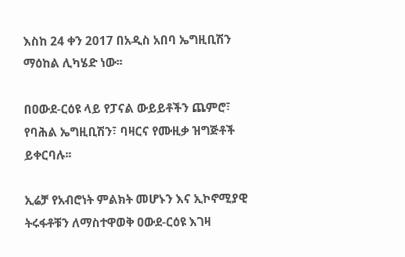እስከ 24 ቀን 2017 በአዲስ አበባ ኤግዚቢሽን ማዕከል ሊካሄድ ነው፡፡

በዐውደ-ርዕዩ ላይ የፓናል ውይይቶችን ጨምሮ፣ የባሕል ኤግዚቢሽን፣ ባዛርና የሙዚቃ ዝግጅቶች ይቀርባሉ፡፡

ኢሬቻ የአብሮነት ምልክት መሆኑን እና ኢኮኖሚያዊ ትሩፋቶቹን ለማስተዋወቅ ዐውደ-ርዕዩ እገዛ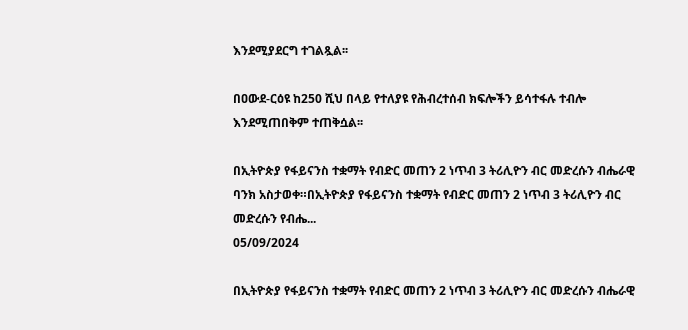እንደሚያደርግ ተገልጿል፡፡

በዐውደ-ርዕዩ ከ250 ሺህ በላይ የተለያዩ የሕብረተሰብ ክፍሎችን ይሳተፋሉ ተብሎ እንደሚጠበቅም ተጠቅሷል፡፡

በኢትዮጵያ የፋይናንስ ተቋማት የብድር መጠን 2 ነጥብ 3 ትሪሊዮን ብር መድረሱን ብሔራዊ ባንክ አስታወቀ።በኢትዮጵያ የፋይናንስ ተቋማት የብድር መጠን 2 ነጥብ 3 ትሪሊዮን ብር መድረሱን የብሔ...
05/09/2024

በኢትዮጵያ የፋይናንስ ተቋማት የብድር መጠን 2 ነጥብ 3 ትሪሊዮን ብር መድረሱን ብሔራዊ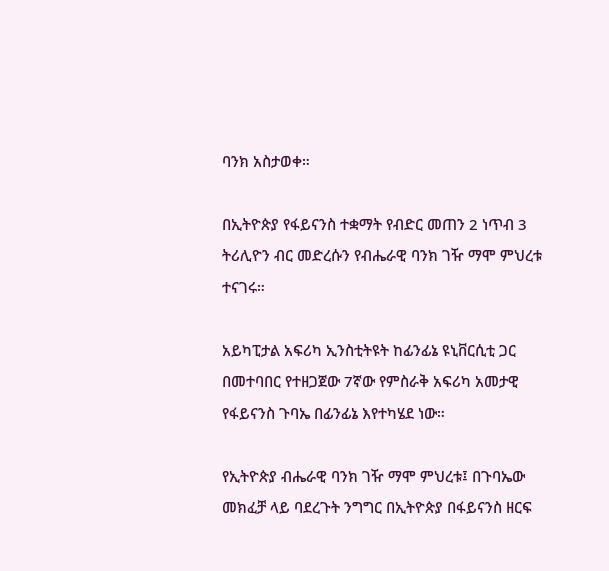ባንክ አስታወቀ።

በኢትዮጵያ የፋይናንስ ተቋማት የብድር መጠን 2 ነጥብ 3 ትሪሊዮን ብር መድረሱን የብሔራዊ ባንክ ገዥ ማሞ ምህረቱ ተናገሩ።

አይካፒታል አፍሪካ ኢንስቲትዩት ከፊንፊኔ ዩኒቨርሲቲ ጋር በመተባበር የተዘጋጀው 7ኛው የምስራቅ አፍሪካ አመታዊ የፋይናንስ ጉባኤ በፊንፊኔ እየተካሄደ ነው።

የኢትዮጵያ ብሔራዊ ባንክ ገዥ ማሞ ምህረቱ፤ በጉባኤው መክፈቻ ላይ ባደረጉት ንግግር በኢትዮጵያ በፋይናንስ ዘርፍ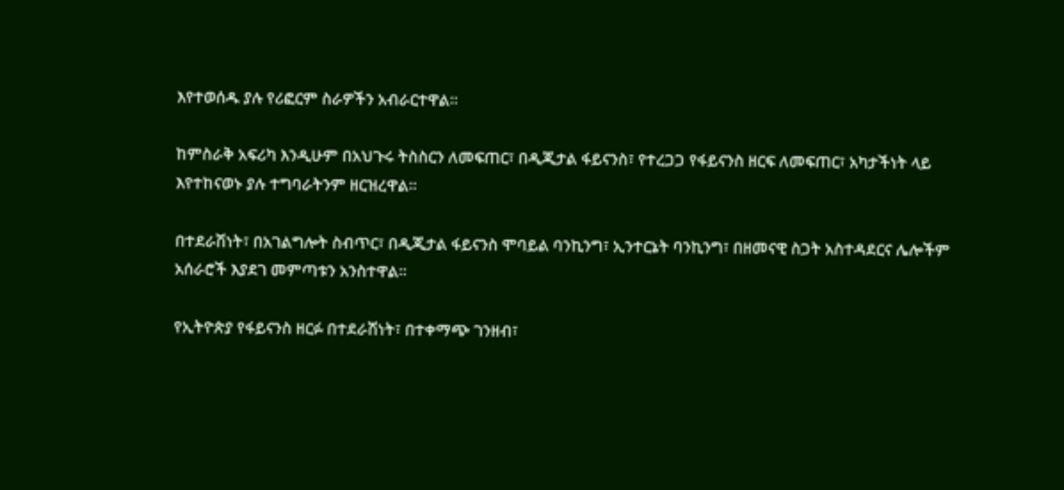እየተወሰዱ ያሉ የሪፎርም ስራዎችን አብራርተዋል።

ከምስራቅ አፍሪካ እንዲሁም በአህጉሩ ትስስርን ለመፍጠር፣ በዲጂታል ፋይናንስ፣ የተረጋጋ የፋይናንስ ዘርፍ ለመፍጠር፣ አካታችነት ላይ እየተከናወኑ ያሉ ተግባራትንም ዘርዝረዋል።

በተደራሽነት፣ በአገልግሎት ስብጥር፣ በዲጂታል ፋይናንስ ሞባይል ባንኪንግ፣ ኢንተርኔት ባንኪንግ፣ በዘመናዊ ስጋት አስተዳደርና ሌሎችም አሰራሮች እያደገ መምጣቱን አንስተዋል።

የኢትዮጵያ የፋይናንስ ዘርፉ በተደራሽነት፣ በተቀማጭ ገንዘብ፣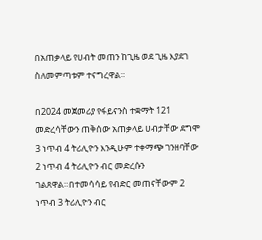በአጠቃላይ የሀብት መጠን ከጊዜ ወደ ጊዜ እያደገ ስለመምጣቱም ተናግረዋል።

በ2024 መጀመሪያ የፋይናንስ ተቋማት 121 መድረሳቸውን ጠቅሰው አጠቃላይ ሀብታቸው ደግሞ 3 ነጥብ 4 ትሪሊዮን እንዲሁም ተቀማጭ ገንዘባቸው 2 ነጥብ 4 ትሪሊዮን ብር መድረሱን ገልጸዋል።በተመሳሳይ የብድር መጠናቸውም 2 ነጥብ 3 ትሪሊዮን ብር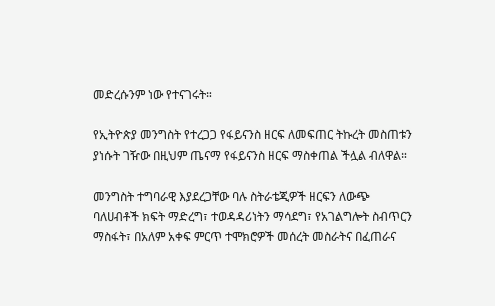መድረሱንም ነው የተናገሩት።

የኢትዮጵያ መንግስት የተረጋጋ የፋይናንስ ዘርፍ ለመፍጠር ትኩረት መስጠቱን ያነሱት ገዥው በዚህም ጤናማ የፋይናንስ ዘርፍ ማስቀጠል ችሏል ብለዋል።

መንግስት ተግባራዊ እያደረጋቸው ባሉ ስትራቴጂዎች ዘርፍን ለውጭ ባለሀብቶች ክፍት ማድረግ፣ ተወዳዳሪነትን ማሳደግ፣ የአገልግሎት ስብጥርን ማስፋት፣ በአለም አቀፍ ምርጥ ተሞክሮዎች መሰረት መስራትና በፈጠራና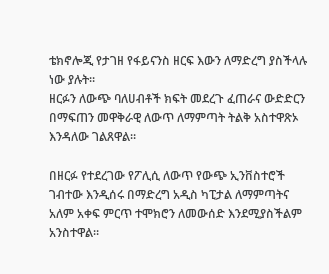ቴክኖሎጂ የታገዘ የፋይናንስ ዘርፍ እውን ለማድረግ ያስችላሉ ነው ያሉት።
ዘርፉን ለውጭ ባለሀብቶች ክፍት መደረጉ ፈጠራና ውድድርን በማፍጠን መዋቅራዊ ለውጥ ለማምጣት ትልቅ አስተዋጽኦ እንዳለው ገልጸዋል።

በዘርፉ የተደረገው የፖሊሲ ለውጥ የውጭ ኢንቨስተሮች ገብተው እንዲሰሩ በማድረግ አዲስ ካፒታል ለማምጣትና አለም አቀፍ ምርጥ ተሞክሮን ለመውሰድ እንደሚያስችልም አንስተዋል።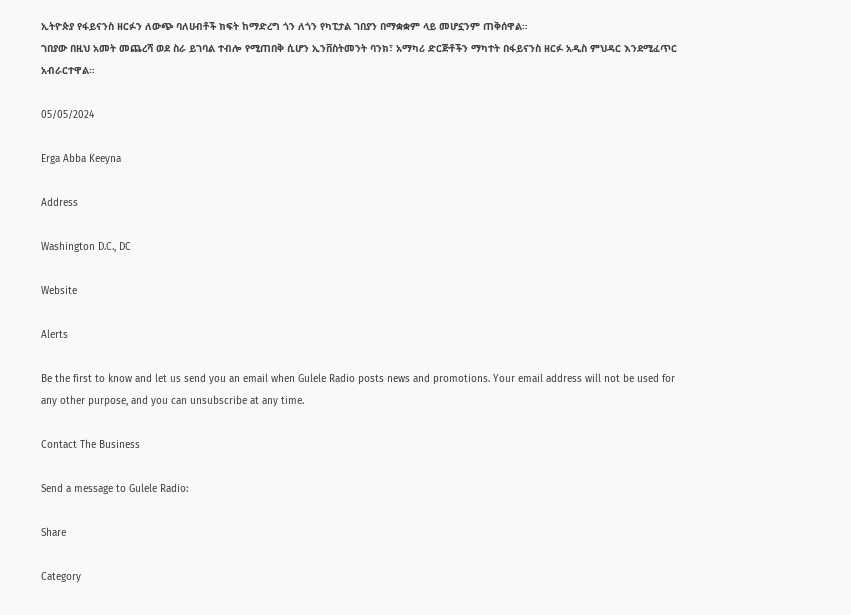ኢትዮጵያ የፋይናንስ ዘርፉን ለውጭ ባለሀብቶች ክፍት ከማድረግ ጎን ለጎን የካፒታል ገበያን በማቋቋም ላይ መሆኗንም ጠቅሰዋል።
ገበያው በዚህ አመት መጨረሻ ወደ ስራ ይገባል ተብሎ የሚጠበቅ ሲሆን ኢንቨስትመንት ባንክ፣ አማካሪ ድርጅቶችን ማካተት በፋይናንስ ዘርፉ አዲስ ምህዳር እንደሚፈጥር አብራርተዋል።

05/05/2024

Erga Abba Keeyna

Address

Washington D.C., DC

Website

Alerts

Be the first to know and let us send you an email when Gulele Radio posts news and promotions. Your email address will not be used for any other purpose, and you can unsubscribe at any time.

Contact The Business

Send a message to Gulele Radio:

Share

Category